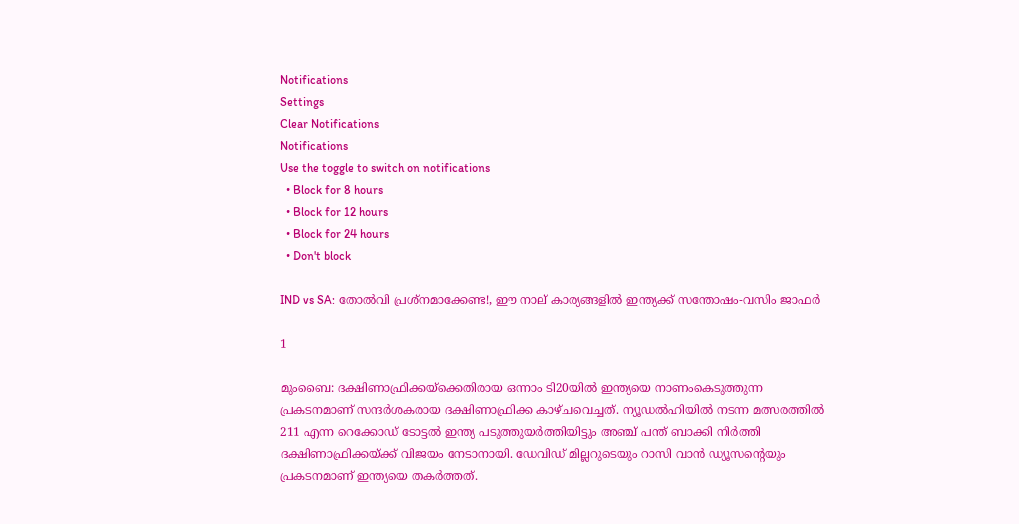Notifications
Settings
Clear Notifications
Notifications
Use the toggle to switch on notifications
  • Block for 8 hours
  • Block for 12 hours
  • Block for 24 hours
  • Don't block

IND vs SA: തോല്‍വി പ്രശ്‌നമാക്കേണ്ട!, ഈ നാല് കാര്യങ്ങളില്‍ ഇന്ത്യക്ക് സന്തോഷം-വസിം ജാഫര്‍

1

മുംബൈ: ദക്ഷിണാഫ്രിക്കയ്‌ക്കെതിരായ ഒന്നാം ടി20യില്‍ ഇന്ത്യയെ നാണംകെടുത്തുന്ന പ്രകടനമാണ് സന്ദര്‍ശകരായ ദക്ഷിണാഫ്രിക്ക കാഴ്ചവെച്ചത്. ന്യൂഡല്‍ഹിയില്‍ നടന്ന മത്സരത്തില്‍ 211 എന്ന റെക്കോഡ് ടോട്ടല്‍ ഇന്ത്യ പടുത്തുയര്‍ത്തിയിട്ടും അഞ്ച് പന്ത് ബാക്കി നിര്‍ത്തി ദക്ഷിണാഫ്രിക്കയ്ക്ക് വിജയം നേടാനായി. ഡേവിഡ് മില്ലറുടെയും റാസി വാന്‍ ഡ്യൂസന്റെയും പ്രകടനമാണ് ഇന്ത്യയെ തകര്‍ത്തത്.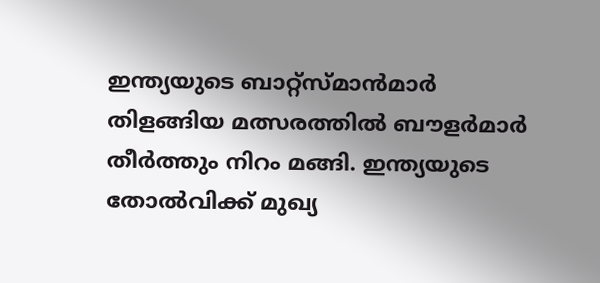ഇന്ത്യയുടെ ബാറ്റ്‌സ്മാന്‍മാര്‍ തിളങ്ങിയ മത്സരത്തില്‍ ബൗളര്‍മാര്‍ തീര്‍ത്തും നിറം മങ്ങി. ഇന്ത്യയുടെ തോല്‍വിക്ക് മുഖ്യ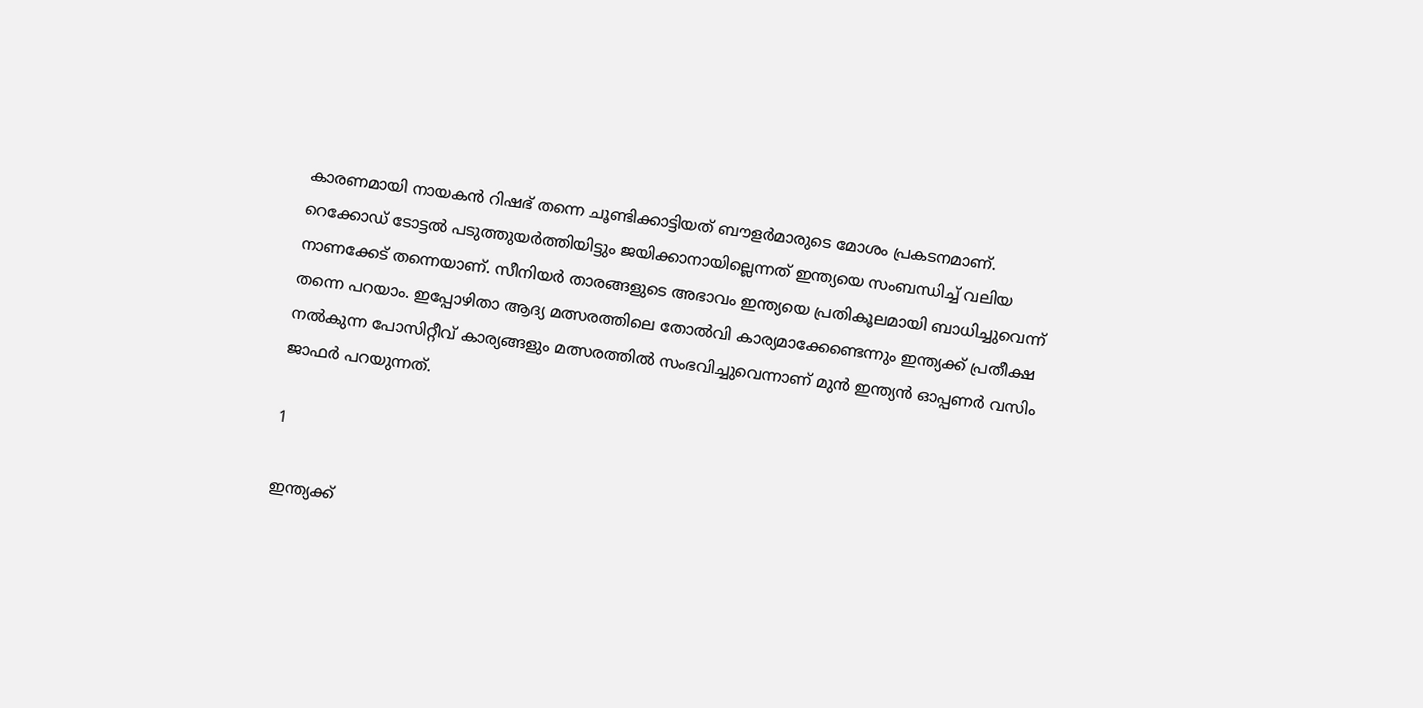കാരണമായി നായകന്‍ റിഷഭ് തന്നെ ചൂണ്ടിക്കാട്ടിയത് ബൗളര്‍മാരുടെ മോശം പ്രകടനമാണ്. റെക്കോഡ് ടോട്ടല്‍ പടുത്തുയര്‍ത്തിയിട്ടും ജയിക്കാനായില്ലെന്നത് ഇന്ത്യയെ സംബന്ധിച്ച് വലിയ നാണക്കേട് തന്നെയാണ്. സീനിയര്‍ താരങ്ങളുടെ അഭാവം ഇന്ത്യയെ പ്രതികൂലമായി ബാധിച്ചുവെന്ന് തന്നെ പറയാം. ഇപ്പോഴിതാ ആദ്യ മത്സരത്തിലെ തോല്‍വി കാര്യമാക്കേണ്ടെന്നും ഇന്ത്യക്ക് പ്രതീക്ഷ നല്‍കുന്ന പോസിറ്റീവ് കാര്യങ്ങളും മത്സരത്തില്‍ സംഭവിച്ചുവെന്നാണ് മുന്‍ ഇന്ത്യന്‍ ഓപ്പണര്‍ വസിം ജാഫര്‍ പറയുന്നത്.

1

ഇന്ത്യക്ക്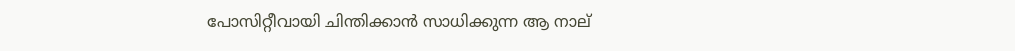പോസിറ്റീവായി ചിന്തിക്കാന്‍ സാധിക്കുന്ന ആ നാല്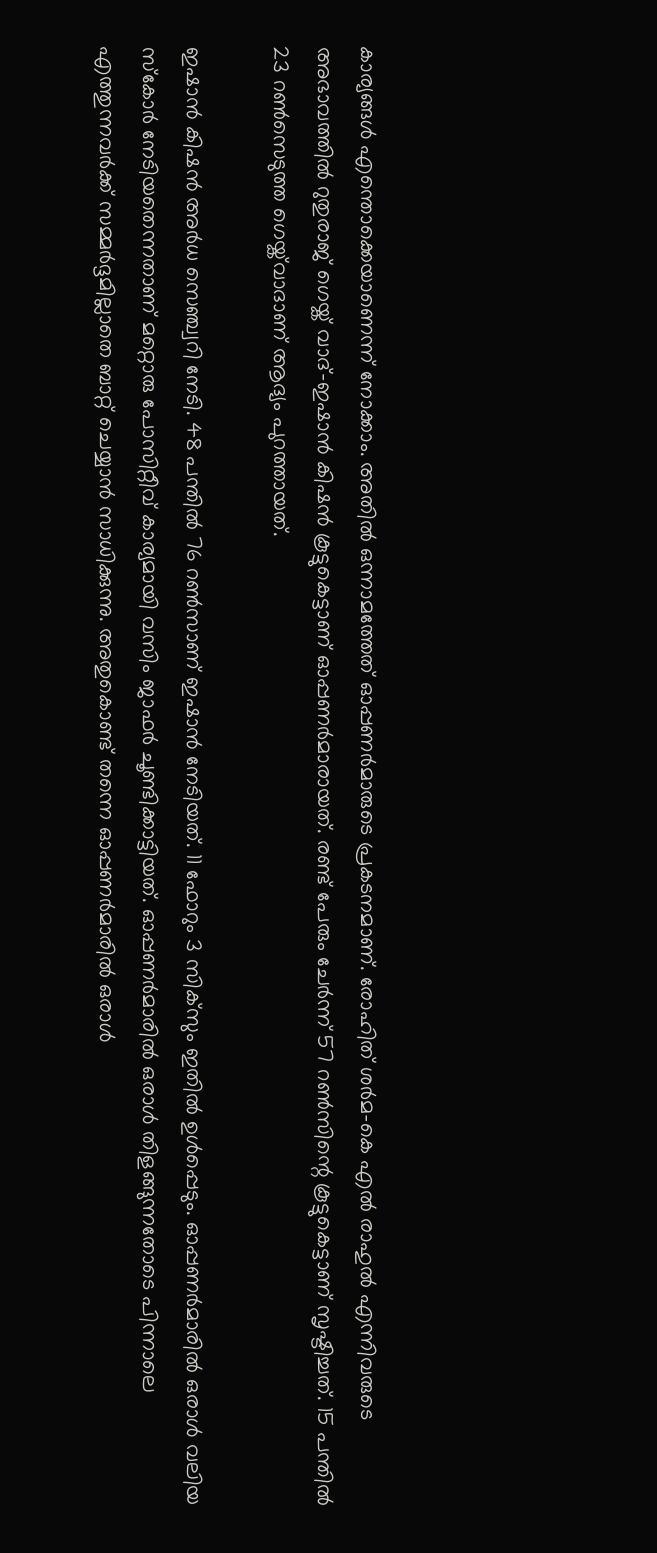കാര്യങ്ങള്‍ എന്തൊക്കെയാണെന്ന് നോക്കാം. അതില്‍ ഒന്നാമത്തേത് ഓപ്പണര്‍മാരുടെ പ്രകടനമാണ്. രോഹിത് ശര്‍മ-കെ എല്‍ രാഹുല്‍ എന്നിവരുടെ അഭാവത്തില്‍ റുതുരാജ് ഗെയ്ക് വാദ്-ഇഷാന്‍ കിഷന്‍ കൂട്ടുകെട്ടാണ് ഓപ്പണര്‍മാരായത്. രണ്ട് പേരും ചേര്‍ന്ന് 57 റണ്‍സിന്റെ കൂട്ടുകെട്ടാണ് സൃഷ്ടിച്ചത്. 15 പന്തില്‍ 23 റണ്‍സെടുത്ത ഗെയ്ക്‌വാദാണ് ആദ്യം പുറത്തായത്.

ഇഷാന്‍ കിഷന്‍ അര്‍ധ സെഞ്ച്വറി നേടി. 48 പന്തില്‍ 76 റണ്‍സാണ് ഇഷാന്‍ നേടിയത്. 11 ഫോറും 3 സിക്‌സും ഇതില്‍ ഉള്‍പ്പെടും. ഓപ്പണര്‍മാരില്‍ ഒരാള്‍ വലിയ സ്‌കോര്‍ നേടിയതെന്നതാണ് മറ്റൊരു പോസിറ്റീവ് കാര്യമായി വസിം ജാഫര്‍ ചൂണ്ടിക്കാട്ടിയത്. ഓപ്പണര്‍മാരില്‍ ഒരാള്‍ തിളങ്ങുന്നതോടെ പിന്നാലെ എത്തുന്നവര്‍ക്ക് സമ്മര്‍ദ്ദമില്ലാതെ ബാറ്റ് ചെയ്യാന്‍ സാധിക്കുന്നു. അതുകൊണ്ട് തന്നെ ഓപ്പണര്‍മാരില്‍ ഒരാള്‍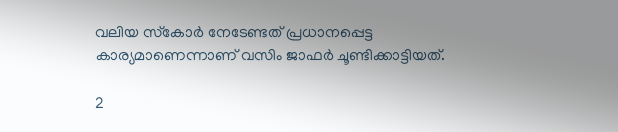വലിയ സ്‌കോര്‍ നേടേണ്ടത് പ്രധാനപ്പെട്ട കാര്യമാണെന്നാണ് വസിം ജാഫര്‍ ചൂണ്ടിക്കാട്ടിയത്.

2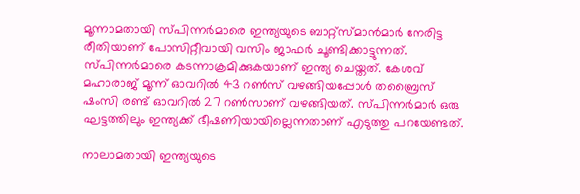മൂന്നാമതായി സ്പിന്നര്‍മാരെ ഇന്ത്യയുടെ ബാറ്റ്‌സ്മാന്‍മാര്‍ നേരിട്ട രീതിയാണ് പോസിറ്റീവായി വസിം ജാഫര്‍ ചൂണ്ടിക്കാട്ടുന്നത്. സ്പിന്നര്‍മാരെ കടന്നാക്രമിക്കുകയാണ് ഇന്ത്യ ചെയ്തത്. കേശവ് മഹാരാജ് മൂന്ന് ഓവറില്‍ 43 റണ്‍സ് വഴങ്ങിയപ്പോള്‍ തബ്രൈസ് ഷംസി രണ്ട് ഓവറില്‍ 27 റണ്‍സാണ് വഴങ്ങിയത്. സ്പിന്നര്‍മാര്‍ ഒരു ഘട്ടത്തിലും ഇന്ത്യക്ക് ഭീഷണിയായില്ലെന്നതാണ് എടുത്തു പറയേണ്ടത്.

നാലാമതായി ഇന്ത്യയുടെ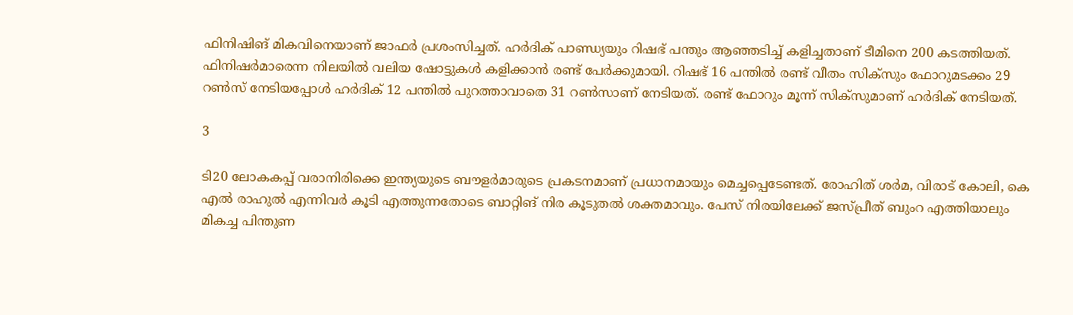ഫിനിഷിങ് മികവിനെയാണ് ജാഫര്‍ പ്രശംസിച്ചത്. ഹര്‍ദിക് പാണ്ഡ്യയും റിഷഭ് പന്തും ആഞ്ഞടിച്ച് കളിച്ചതാണ് ടീമിനെ 200 കടത്തിയത്. ഫിനിഷര്‍മാരെന്ന നിലയില്‍ വലിയ ഷോട്ടുകള്‍ കളിക്കാന്‍ രണ്ട് പേര്‍ക്കുമായി. റിഷഭ് 16 പന്തില്‍ രണ്ട് വീതം സിക്‌സും ഫോറുമടക്കം 29 റണ്‍സ് നേടിയപ്പോള്‍ ഹര്‍ദിക് 12 പന്തില്‍ പുറത്താവാതെ 31 റണ്‍സാണ് നേടിയത്. രണ്ട് ഫോറും മൂന്ന് സിക്‌സുമാണ് ഹര്‍ദിക് നേടിയത്.

3

ടി20 ലോകകപ്പ് വരാനിരിക്കെ ഇന്ത്യയുടെ ബൗളര്‍മാരുടെ പ്രകടനമാണ് പ്രധാനമായും മെച്ചപ്പെടേണ്ടത്. രോഹിത് ശര്‍മ, വിരാട് കോലി, കെ എല്‍ രാഹുല്‍ എന്നിവര്‍ കൂടി എത്തുന്നതോടെ ബാറ്റിങ് നിര കൂടുതല്‍ ശക്തമാവും. പേസ് നിരയിലേക്ക് ജസ്പ്രീത് ബുംറ എത്തിയാലും മികച്ച പിന്തുണ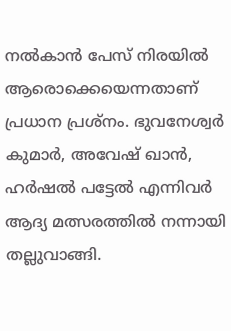നല്‍കാന്‍ പേസ് നിരയില്‍ ആരൊക്കെയെന്നതാണ് പ്രധാന പ്രശ്‌നം. ഭുവനേശ്വര്‍ കുമാര്‍, അവേഷ് ഖാന്‍, ഹര്‍ഷല്‍ പട്ടേല്‍ എന്നിവര്‍ ആദ്യ മത്സരത്തില്‍ നന്നായി തല്ലുവാങ്ങി.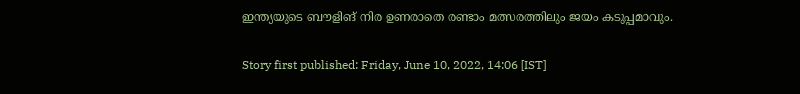ഇന്ത്യയുടെ ബൗളിങ് നിര ഉണരാതെ രണ്ടാം മത്സരത്തിലും ജയം കടുപ്പമാവും.

Story first published: Friday, June 10, 2022, 14:06 [IST]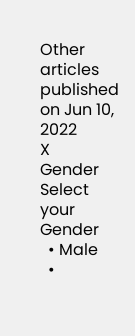Other articles published on Jun 10, 2022
X
Gender
Select your Gender
  • Male
  •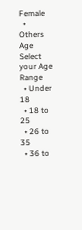Female
  • Others
Age
Select your Age Range
  • Under 18
  • 18 to 25
  • 26 to 35
  • 36 to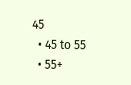45
  • 45 to 55
  • 55+